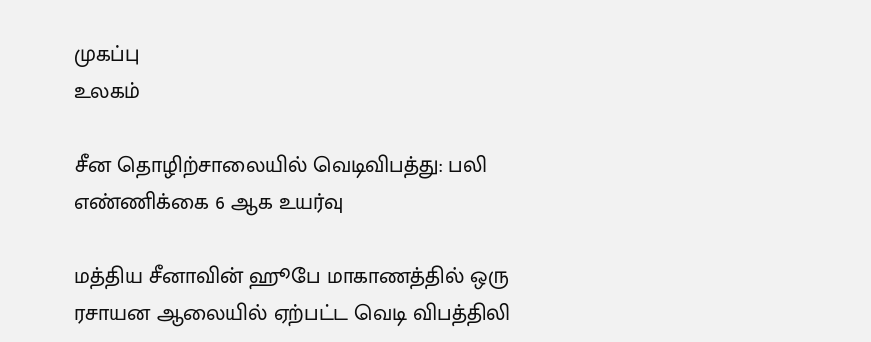முகப்பு
உலகம்

சீன தொழிற்சாலையில் வெடிவிபத்து: பலி எண்ணிக்கை 6 ஆக உயர்வு

மத்திய சீனாவின் ஹூபே மாகாணத்தில் ஒரு ரசாயன ஆலையில் ஏற்பட்ட வெடி விபத்திலி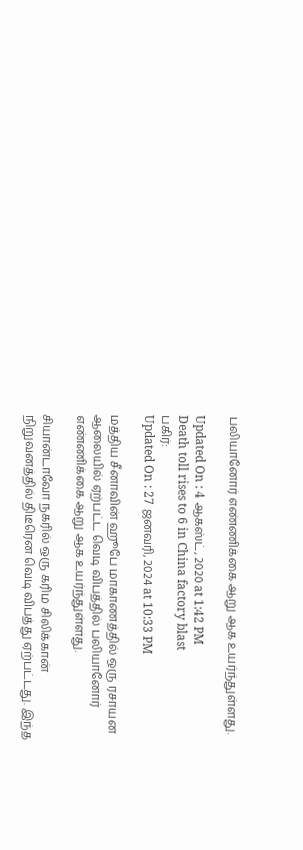பலியானோர் எண்ணிக்கை ஆறு ஆக உயர்ந்துள்ளது.

Updated On : 4 ஆகஸ்ட், 2020 at 1:42 PM
Death toll rises to 6 in China factory blast
பகிர்:
Updated On : 27 ஜனவரி, 2024 at 10:33 PM

மத்திய சீனாவின் ஹூபே மாகாணத்தில் ஒரு ரசாயன ஆலையில் ஏற்பட்ட வெடி விபத்தில் பலியானோர் எண்ணிக்கை ஆறு ஆக உயர்ந்துள்ளது.

சியான்டாவோ நகரில் ஒரு கரிம சிலிக்கான் நிறுவனத்தில் திடீரென வெடி விபத்து ஏற்பட்டது. இந்த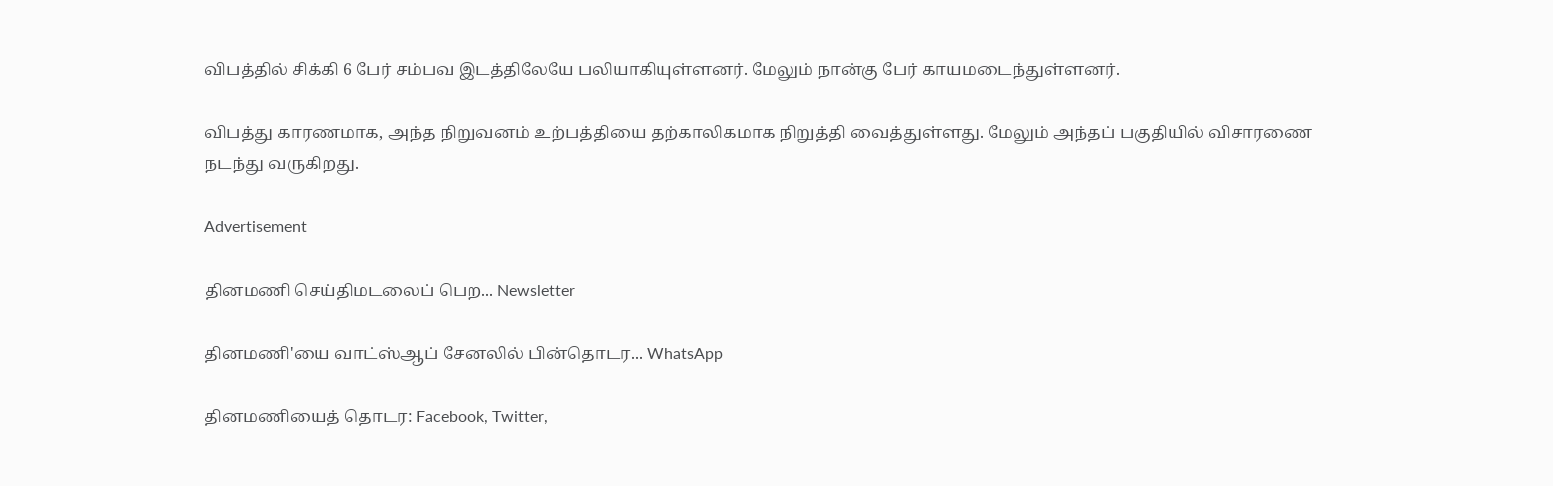விபத்தில் சிக்கி 6 பேர் சம்பவ இடத்திலேயே பலியாகியுள்ளனர். மேலும் நான்கு பேர் காயமடைந்துள்ளனர்.

விபத்து காரணமாக, அந்த நிறுவனம் உற்பத்தியை தற்காலிகமாக நிறுத்தி வைத்துள்ளது. மேலும் அந்தப் பகுதியில் விசாரணை நடந்து வருகிறது.

Advertisement

தினமணி செய்திமடலைப் பெற... Newsletter

தினமணி'யை வாட்ஸ்ஆப் சேனலில் பின்தொடர... WhatsApp

தினமணியைத் தொடர: Facebook, Twitter,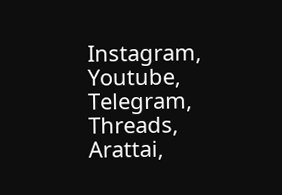Instagram, Youtube, Telegram, Threads, Arattai,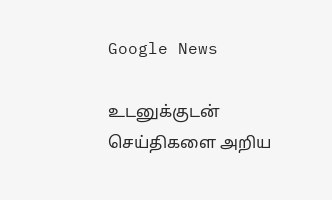Google News

உடனுக்குடன் செய்திகளை அறிய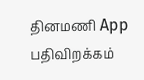தினமணி App பதிவிறக்கம்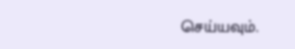செய்யவும்.